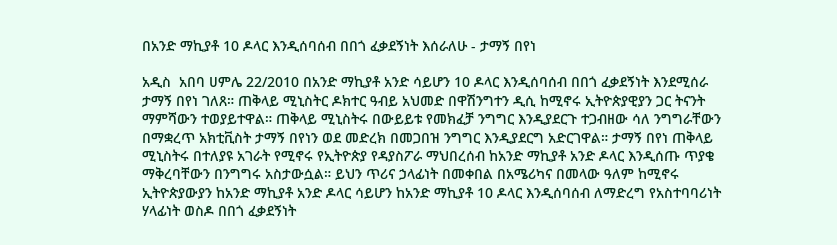በአንድ ማኪያቶ 10 ዶላር እንዲሰባሰብ በበጎ ፈቃደኝነት እሰራለሁ - ታማኝ በየነ

አዲስ  አበባ ሀምሌ 22/2010 በአንድ ማኪያቶ አንድ ሳይሆን 10 ዶላር እንዲሰባሰብ በበጎ ፈቃደኝነት እንደሚሰራ ታማኝ በየነ ገለጸ። ጠቅላይ ሚኒስትር ዶክተር ዓብይ አህመድ በዋሽንግተን ዲሲ ከሚኖሩ ኢትዮጵያዊያን ጋር ትናንት ማምሻውን ተወያይተዋል። ጠቅላይ ሚኒስትሩ በውይይቱ የመክፈቻ ንግግር እንዲያደርጉ ተጋብዘው ሳለ ንግግራቸውን በማቋረጥ አክቲቪስት ታማኝ በየነን ወደ መድረክ በመጋበዝ ንግግር እንዲያደርግ አድርገዋል። ታማኝ በየነ ጠቅላይ ሚኒስትሩ በተለያዩ አገራት የሚኖሩ የኢትዮጵያ የዳያስፖራ ማህበረሰብ ከአንድ ማኪያቶ አንድ ዶላር እንዲሰጡ ጥያቄ ማቅረባቸውን በንግግሩ አስታውሷል። ይህን ጥሪና ኃላፊነት በመቀበል በአሜሪካና በመላው ዓለም ከሚኖሩ ኢትዮጵያውያን ከአንድ ማኪያቶ አንድ ዶላር ሳይሆን ከአንድ ማኪያቶ 10 ዶላር እንዲሰባሰብ ለማድረግ የአስተባባሪነት ሃላፊነት ወስዶ በበጎ ፈቃደኝነት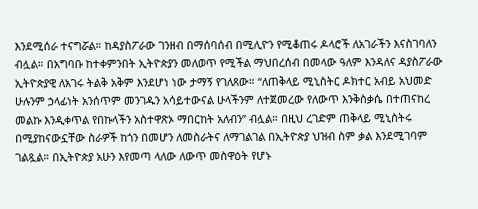እንደሚሰራ ተናግሯል። ከዳያስፖራው ገንዘብ በማሰባሰብ በሚሊዮን የሚቆጠሩ ዶላሮች ለአገራችን እናስገባለን ብሏል። በአግባቡ ከተቀምንበት ኢትዮጵያን መለወጥ የሚችል ማህበረሰብ በመላው ዓለም እንዳለና ዳያስፖራው ኢትዮጵያዊ ለአገሩ ትልቅ አቅም እንደሆነ ነው ታማኝ የገለጸው። “ለጠቅላይ ሚኒስትር ዶክተር አብይ አህመድ ሁሉንም ኃላፊነት አንሰጥም መንገዱን አሳይተውናል ሁላችንም ለተጀመረው የለውጥ እንቅስቃሴ በተጠናከረ መልኩ እንዲቀጥል የበኩላችን አስተዋጽኦ ማበርከት አለብን” ብሏል። በዚህ ረገድም ጠቅላይ ሚኒስትሩ በሚያከናውኗቸው ስራዎች ከጎን በመሆን ለመስራትና ለማገልገል በኢትዮጵያ ህዝብ ስም ቃል እንደሚገባም ገልጿል። በኢትዮጵያ አሁን እየመጣ ላለው ለውጥ መስዋዕት የሆኑ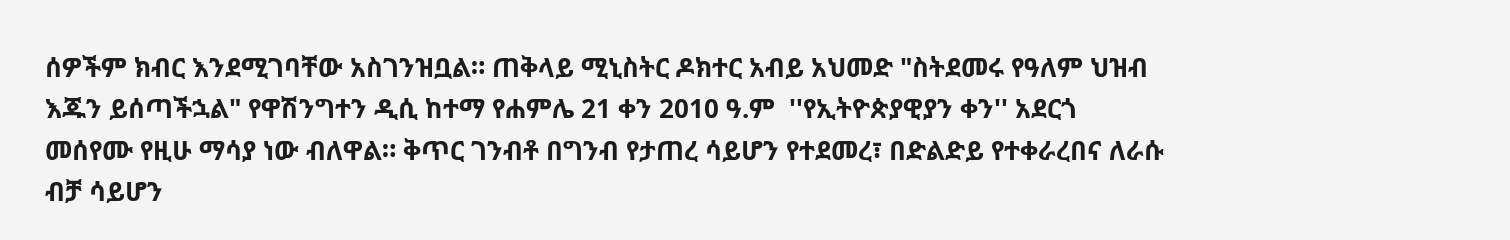ሰዎችም ክብር እንደሚገባቸው አስገንዝቧል። ጠቅላይ ሚኒስትር ዶክተር አብይ አህመድ "ስትደመሩ የዓለም ህዝብ እጁን ይሰጣችኋል" የዋሽንግተን ዲሲ ከተማ የሐምሌ 21 ቀን 2010 ዓ.ም  ''የኢትዮጵያዊያን ቀን'' አደርጎ መሰየሙ የዚሁ ማሳያ ነው ብለዋል። ቅጥር ገንብቶ በግንብ የታጠረ ሳይሆን የተደመረ፣ በድልድይ የተቀራረበና ለራሱ ብቻ ሳይሆን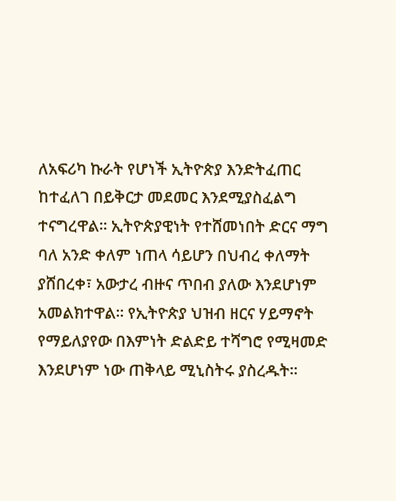ለአፍሪካ ኩራት የሆነች ኢትዮጵያ እንድትፈጠር ከተፈለገ በይቅርታ መደመር እንደሚያስፈልግ ተናግረዋል። ኢትዮጵያዊነት የተሸመነበት ድርና ማግ ባለ አንድ ቀለም ነጠላ ሳይሆን በህብረ ቀለማት ያሸበረቀ፣ አውታረ ብዙና ጥበብ ያለው እንደሆነም አመልክተዋል። የኢትዮጵያ ህዝብ ዘርና ሃይማኖት የማይለያየው በእምነት ድልድይ ተሻግሮ የሚዛመድ እንደሆነም ነው ጠቅላይ ሚኒስትሩ ያስረዱት።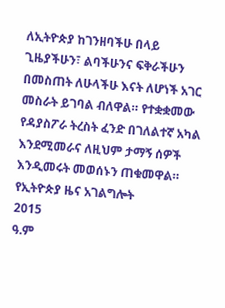ለኢትዮጵያ ከገንዘባችሁ በላይ ጊዜያችሁን፣ ልባችሁንና ፍቅራችሁን በመስጠት ለሁላችሁ እናት ለሆነች አገር መስራት ይገባል ብለዋል። የተቋቋመው የዳያስፖራ ትረስት ፈንድ በገለልተኛ አካል እንደሚመራና ለዚህም ታማኝ ሰዎች እንዲመሩት መወሰኑን ጠቁመዋል።
የኢትዮጵያ ዜና አገልግሎት
2015
ዓ.ም